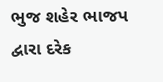ભુજ શહેર ભાજપ દ્વારા દરેક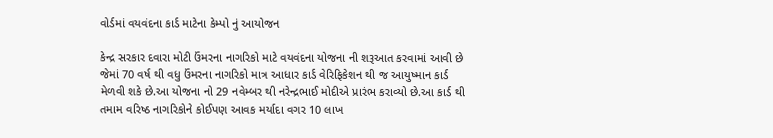વોર્ડમાં વયવંદના કાર્ડ માટેના કેમ્પો નું આયોજન

કેન્દ્ર સરકાર દવારા મોટી ઉંમરના નાગરિકો માટે વયવંદના યોજના ની શરૂઆત કરવામાં આવી છે જેમાં 70 વર્ષ થી વધુ ઉંમરના નાગરિકો માત્ર આધાર કાર્ડ વેરિફિકેશન થી જ આયુષ્માન કાર્ડ મેળવી શકે છે.આ યોજના નો 29 નવેમ્બર થી નરેન્દ્રભાઈ મોદીએ પ્રારંભ કરાવ્યો છે.આ કાર્ડ થી તમામ વરિષ્ઠ નાગરિકોને કોઈપણ આવક મર્યાદા વગર 10 લાખ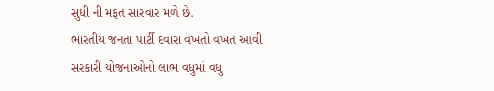સુધી ની મફત સારવાર મળે છે.
ભારતીય જનતા પાર્ટી દવારા વખતો વખત આવી સરકારી યોજનાઓનો લાભ વધુમાં વધુ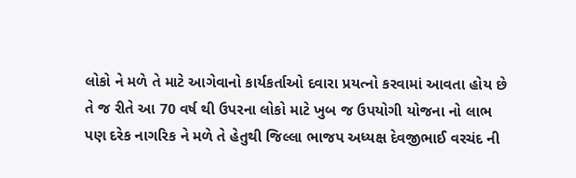લોકો ને મળે તે માટે આગેવાનો કાર્યકર્તાઓ દવારા પ્રયત્નો કરવામાં આવતા હોય છે તે જ રીતે આ 70 વર્ષ થી ઉપરના લોકો માટે ખુબ જ ઉપયોગી યોજના નો લાભ પણ દરેક નાગરિક ને મળે તે હેતુથી જિલ્લા ભાજપ અધ્યક્ષ દેવજીભાઈ વરચંદ ની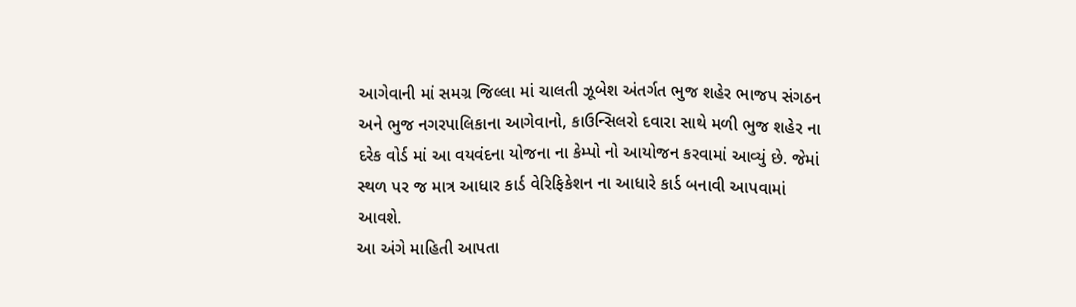આગેવાની માં સમગ્ર જિલ્લા માં ચાલતી ઝૂબેશ અંતર્ગત ભુજ શહેર ભાજપ સંગઠન અને ભુજ નગરપાલિકાના આગેવાનો, કાઉન્સિલરો દવારા સાથે મળી ભુજ શહેર ના દરેક વોર્ડ માં આ વયવંદના યોજના ના કેમ્પો નો આયોજન કરવામાં આવ્યું છે. જેમાં સ્થળ પર જ માત્ર આધાર કાર્ડ વેરિફિકેશન ના આધારે કાર્ડ બનાવી આપવામાં આવશે.
આ અંગે માહિતી આપતા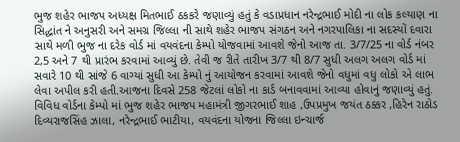ભુજ શહેર ભાજપ અધ્યક્ષ મિતભાઈ ઠકકરે જણાવ્યું હતું કે વડાપ્રધાન નરેન્દ્રભાઈ મોદી ના લોક કલ્યાણ ના સિદ્ધાંત ને અનુસરી અને સમગ્ર જિલ્લા ની સાથે શહેર ભાજપ સંગઠન અને નગરપાલિકા ના સદસ્યોં દવારા સાથે મળી ભુજ ના દરેક વોર્ડ માં વયવંદના કેમ્પો યોજવામાં આવશે જેનો આજ તા. 3/7/25 ના વોર્ડ નંબર 2,5 અને 7 થી પ્રારંભ કરવામાં આવ્યું છે. તેવી જ રીતે તારીખ 3/7 થી 8/7 સુધી અલગ અલગ વોર્ડ માં સવારે 10 થી સાંજે 6 વાગ્યાં સુધી આ કેમ્પો નું આયોજન કરવામાં આવશે જેનો વધુમાં વધુ લોકો એ લાભ લેવા અપીલ કરી હતી.આજના દિવસે 258 જેટલાં લોકો ના કાર્ડ બનાવવામાં આવ્યા હોવાનું જણાવ્યું હતું.
વિવિધ વોર્ડના કેમ્પો માં ભુજ શહેર ભાજપ મહામંત્રી જીગરભાઈ શાહ ,ઉપપ્રમુખ જયંત ઠક્કર ,હિરેન રાઠોડ દિવ્યરાજસિંહ ઝાલા, નરેન્દ્રભાઈ ભાટીયા, વયવંદના યોજના જિલ્લા ઇન્ચાર્જ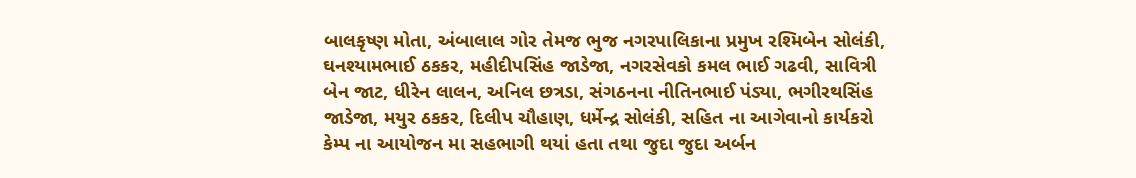બાલકૃષ્ણ મોતા, અંબાલાલ ગોર તેમજ ભુજ નગરપાલિકાના પ્રમુખ રશ્મિબેન સોલંકી, ઘનશ્યામભાઈ ઠકકર, મહીદીપસિંહ જાડેજા, નગરસેવકો કમલ ભાઈ ગઢવી, સાવિત્રી બેન જાટ, ધીરેન લાલન, અનિલ છત્રડા, સંગઠનના નીતિનભાઈ પંડ્યા, ભગીરથસિંહ જાડેજા, મયુર ઠકકર, દિલીપ ચૌહાણ, ધર્મેન્દ્ર સોલંકી, સહિત ના આગેવાનો કાર્યકરો કેમ્પ ના આયોજન મા સહભાગી થયાં હતા તથા જુદા જુદા અર્બન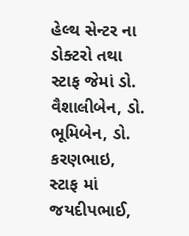હેલ્થ સેન્ટર ના ડોક્ટરો તથા સ્ટાફ જેમાં ડો. વૈશાલીબેન, ડો. ભૂમિબેન, ડો. કરણભાઇ, સ્ટાફ માં જયદીપભાઈ,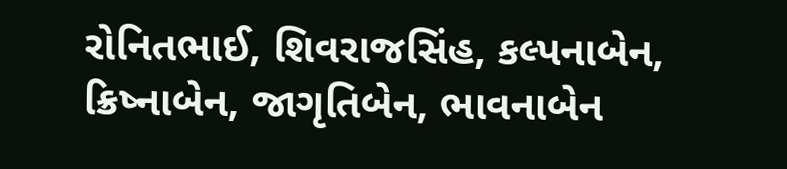રોનિતભાઈ, શિવરાજસિંહ, કલ્પનાબેન, ક્રિષ્નાબેન, જાગૃતિબેન, ભાવનાબેન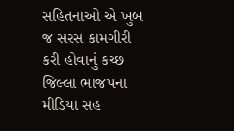સહિતનાઓ એ ખુબ જ સરસ કામગીરી કરી હોવાનું કચ્છ જિલ્લા ભાજપના મીડિયા સહ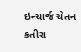ઇન્ચાર્જ ચેતન કતીરા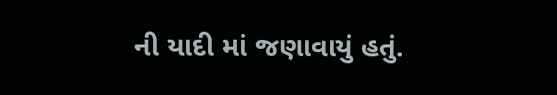ની યાદી માં જણાવાયું હતું.